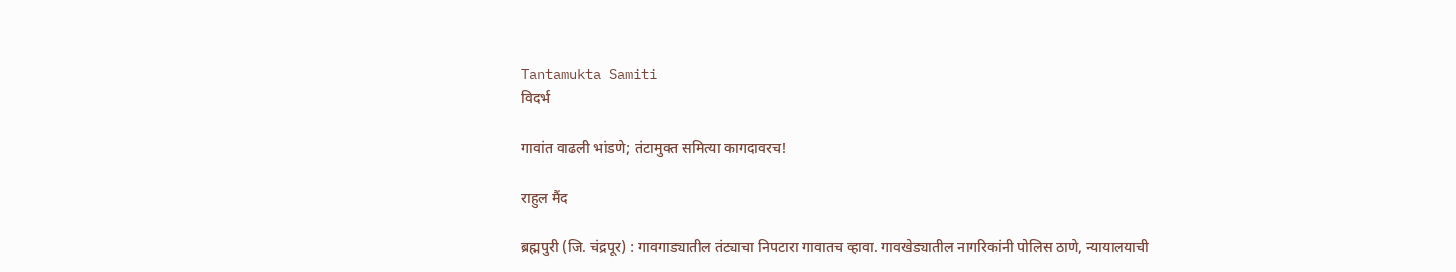Tantamukta Samiti
विदर्भ

गावांत वाढली भांडणे; तंटामुक्त समित्या कागदावरच!

राहुल मैंद

ब्रह्मपुरी (जि. चंद्रपूर) : गावगाड्यातील तंट्याचा निपटारा गावातच व्हावा. गावखेड्यातील नागरिकांनी पोलिस ठाणे, न्यायालयाची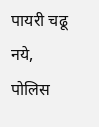पायरी चढू नये, पोलिस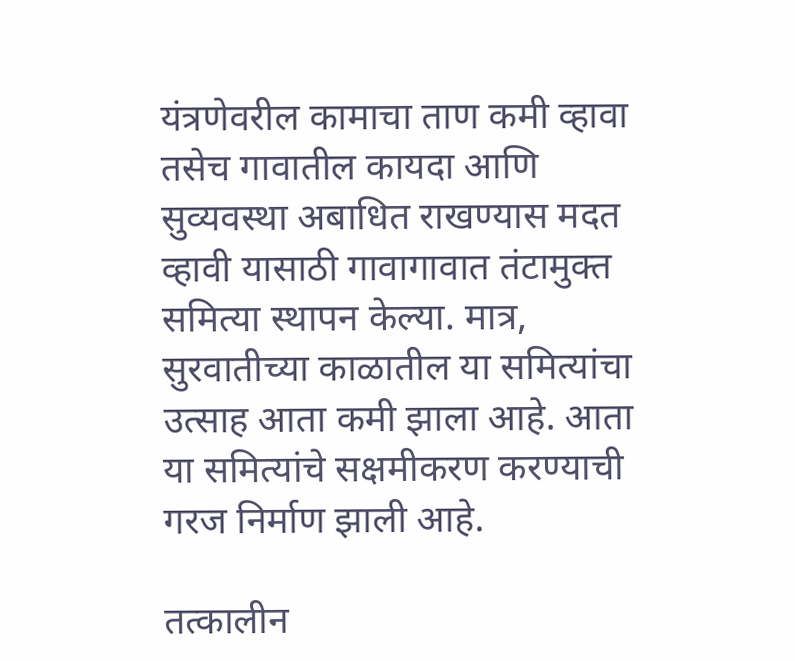यंत्रणेवरील कामाचा ताण कमी व्हावा तसेच गावातील कायदा आणि सुव्यवस्था अबाधित राखण्यास मदत व्हावी यासाठी गावागावात तंटामुक्त समित्या स्थापन केल्या. मात्र, सुरवातीच्या काळातील या समित्यांचा उत्साह आता कमी झाला आहे. आता या समित्यांचे सक्षमीकरण करण्याची गरज निर्माण झाली आहे.

तत्कालीन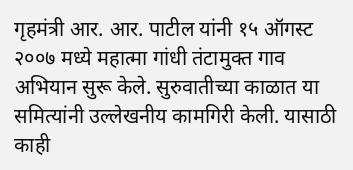गृहमंत्री आर. आर. पाटील यांनी १५ ऑगस्ट २००७ मध्ये महात्मा गांधी तंटामुक्त गाव अभियान सुरू केले. सुरुवातीच्या काळात या समित्यांनी उल्लेखनीय कामगिरी केली. यासाठी काही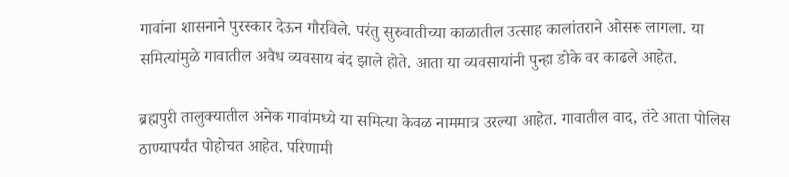गावांना शासनाने पुरस्कार देऊन गौरविले. परंतु सुरुवातीच्या काळातील उत्साह कालांतराने ओसरू लागला. या समित्यांमुळे गावातील अवैध व्यवसाय बंद झाले होते. आता या व्यवसायांनी पुन्हा डोके वर काढले आहेत.

ब्रह्मपुरी तालुक्‍यातील अनेक गावांमध्ये या समित्या केवळ नाममात्र उरल्या आहेत. गावातील वाद, तंटे आता पोलिस ठाण्यापर्यंत पोहोचत आहेत. परिणामी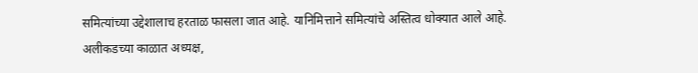समित्यांच्या उद्देशालाच हरताळ फासला जात आहे. यानिमित्ताने समित्यांचे अस्तित्व धोक्‍यात आले आहे. अलीकडच्या काळात अध्यक्ष,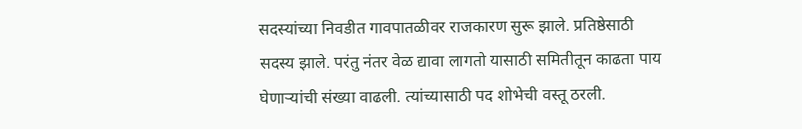सदस्यांच्या निवडीत गावपातळीवर राजकारण सुरू झाले. प्रतिष्ठेसाठी सदस्य झाले. परंतु नंतर वेळ द्यावा लागतो यासाठी समितीतून काढता पाय घेणाऱ्यांची संख्या वाढली. त्यांच्यासाठी पद शोभेची वस्तू ठरली.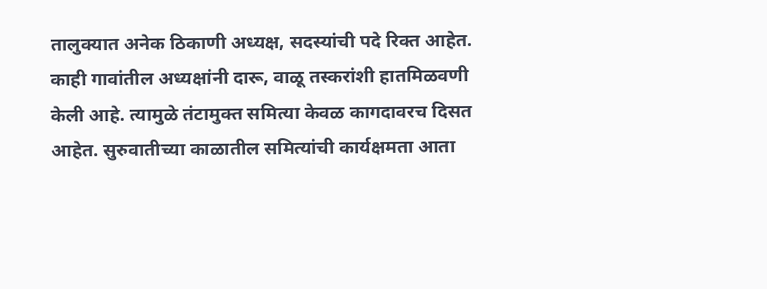तालुक्‍यात अनेक ठिकाणी अध्यक्ष, सदस्यांची पदे रिक्त आहेत. काही गावांतील अध्यक्षांनी दारू, वाळू तस्करांशी हातमिळवणी केली आहे. त्यामुळे तंटामुक्त समित्या केवळ कागदावरच दिसत आहेत. सुरुवातीच्या काळातील समित्यांची कार्यक्षमता आता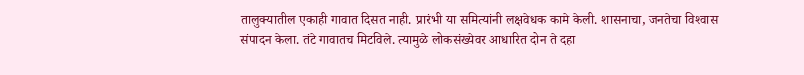तालुक्‍यातील एकाही गावात दिसत नाही. प्रारंभी या समित्यांनी लक्षवेधक कामे केली. शासनाचा, जनतेचा विश्‍वास संपादन केला. तंटे गावातच मिटविले. त्यामुळे लोकसंख्येवर आधारित दोन ते दहा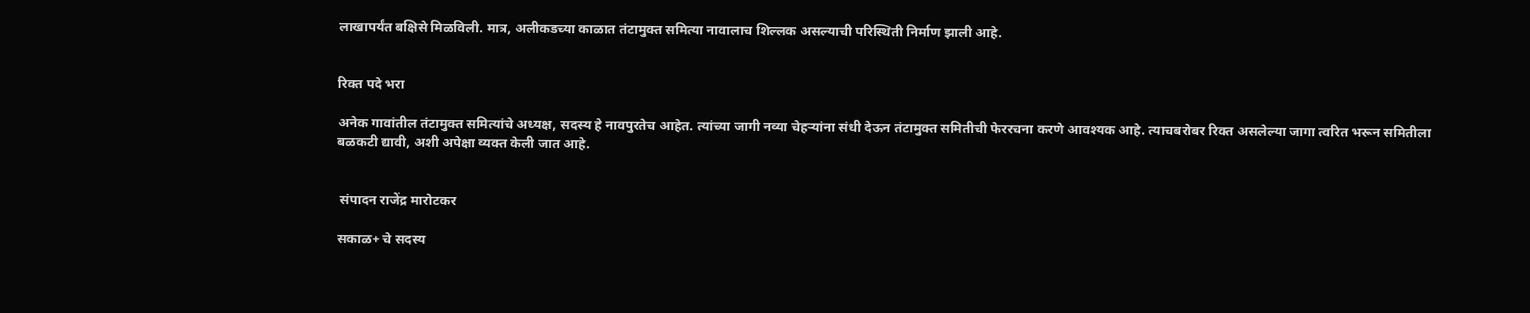लाखापर्यंत बक्षिसे मिळविली. मात्र, अलीकडच्या काळात तंटामुक्त समित्या नावालाच शिल्लक असल्याची परिस्थिती निर्माण झाली आहे.


रिक्त पदे भरा

अनेक गावांतील तंटामुक्त समित्यांचे अध्यक्ष, सदस्य हे नावपुरतेच आहेत. त्यांच्या जागी नव्या चेहऱ्यांना संधी देऊन तंटामुक्त समितीची फेररचना करणे आवश्‍यक आहे. त्याचबरोबर रिक्त असलेल्या जागा त्वरित भरून समितीला बळकटी द्यावी, अशी अपेक्षा व्यक्त केली जात आहे.


 संपादन राजेंद्र मारोटकर

सकाळ+ चे सदस्य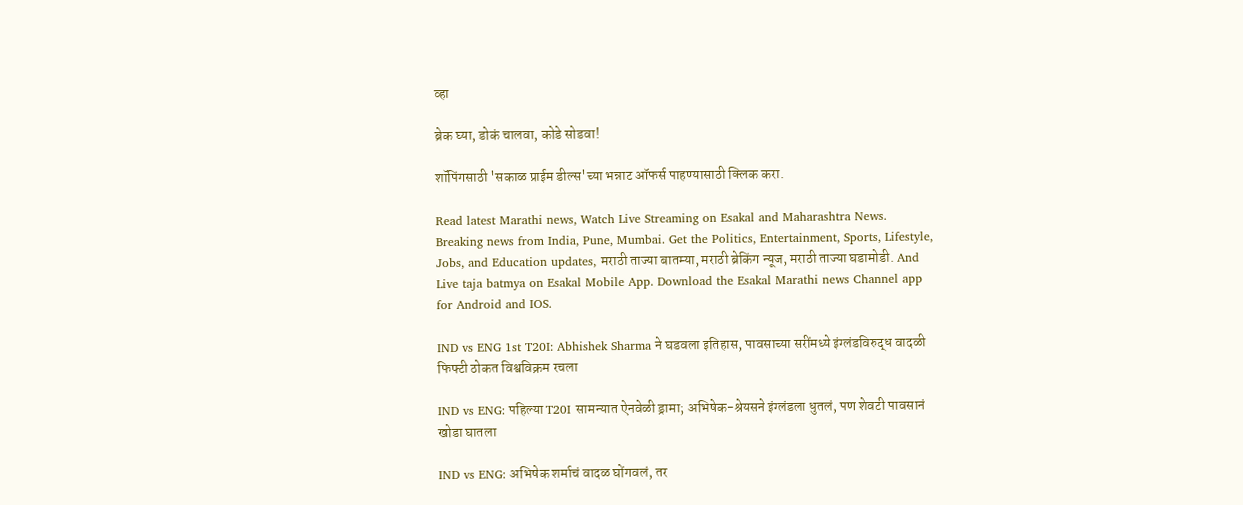व्हा

ब्रेक घ्या, डोकं चालवा, कोडे सोडवा!

शॉपिंगसाठी 'सकाळ प्राईम डील्स'च्या भन्नाट ऑफर्स पाहण्यासाठी क्लिक करा.

Read latest Marathi news, Watch Live Streaming on Esakal and Maharashtra News. Breaking news from India, Pune, Mumbai. Get the Politics, Entertainment, Sports, Lifestyle, Jobs, and Education updates, मराठी ताज्या बातम्या, मराठी ब्रेकिंग न्यूज, मराठी ताज्या घडामोडी. And Live taja batmya on Esakal Mobile App. Download the Esakal Marathi news Channel app for Android and IOS.

IND vs ENG 1st T20I: Abhishek Sharma ने घडवला इतिहास, पावसाच्या सरींमध्ये इंग्लंडविरुद्ध वादळी फिफ्टी ठोकत विश्वविक्रम रचला

IND vs ENG: पहिल्या T20I सामन्यात ऐनवेळी ड्रामा; अभिषेक-श्रेयसने इंग्लंडला धुतलं, पण शेवटी पावसानं खोडा घातला

IND vs ENG: अभिषेक शर्माचं वादळ घोंगवलं, तर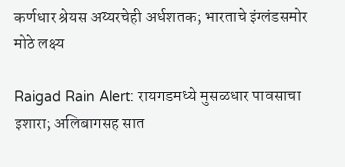कर्णधार श्रेयस अय्यरचेही अर्धशतक; भारताचे इंग्लंडसमोर मोठे लक्ष्य

Raigad Rain Alert: रायगडमध्ये मुसळधार पावसाचा इशारा; अलिबागसह सात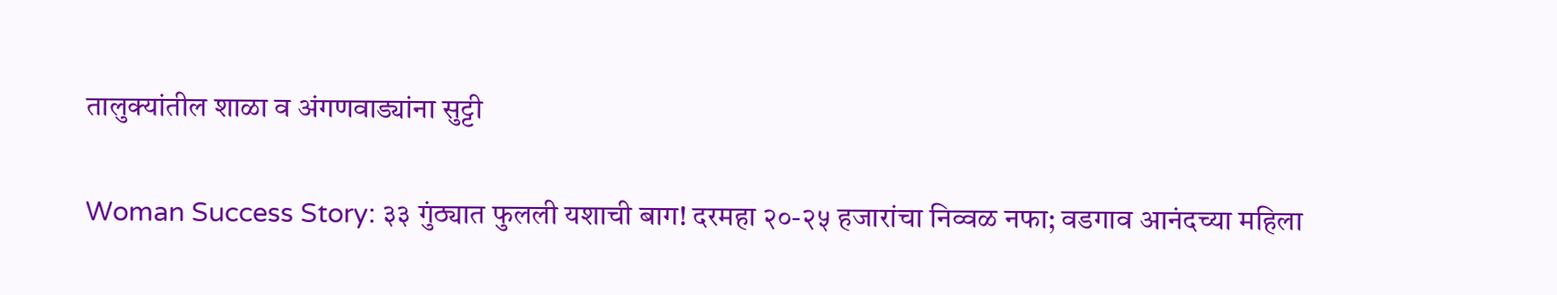तालुक्यांतील शाळा व अंगणवाड्यांना सुट्टी

Woman Success Story: ३३ गुंठ्यात फुलली यशाची बाग! दरमहा २०-२५ हजारांचा निव्वळ नफा; वडगाव आनंदच्या महिला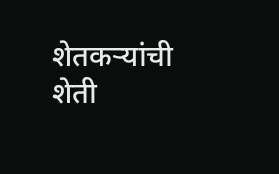शेतकऱ्यांची शेती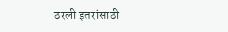ठरली इतरांसाठी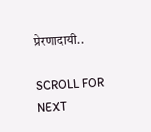प्रेरणादायी..

SCROLL FOR NEXT